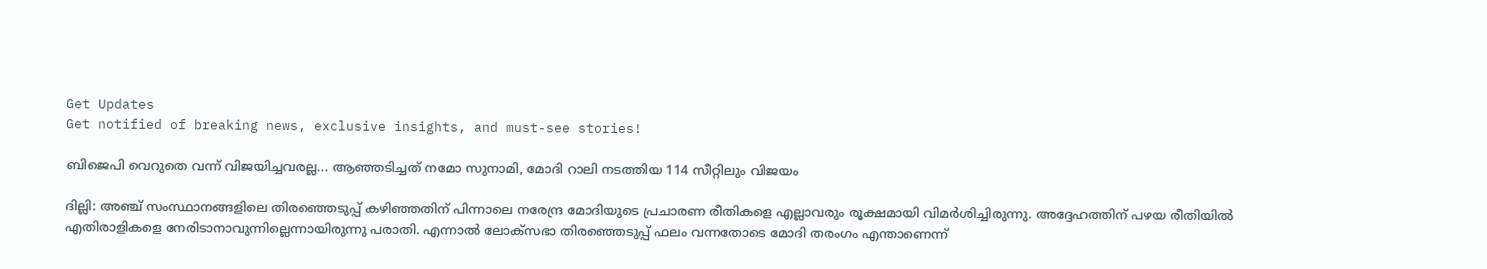Get Updates
Get notified of breaking news, exclusive insights, and must-see stories!

ബിജെപി വെറുതെ വന്ന് വിജയിച്ചവരല്ല... ആഞ്ഞടിച്ചത് നമോ സുനാമി, മോദി റാലി നടത്തിയ 114 സീറ്റിലും വിജയം

ദില്ലി: അഞ്ച് സംസ്ഥാനങ്ങളിലെ തിരഞ്ഞെടുപ്പ് കഴിഞ്ഞതിന് പിന്നാലെ നരേന്ദ്ര മോദിയുടെ പ്രചാരണ രീതികളെ എല്ലാവരും രൂക്ഷമായി വിമര്‍ശിച്ചിരുന്നു. അദ്ദേഹത്തിന് പഴയ രീതിയില്‍ എതിരാളികളെ നേരിടാനാവുന്നില്ലെന്നായിരുന്നു പരാതി. എന്നാല്‍ ലോക്‌സഭാ തിരഞ്ഞെടുപ്പ് ഫലം വന്നതോടെ മോദി തരംഗം എന്താണെന്ന്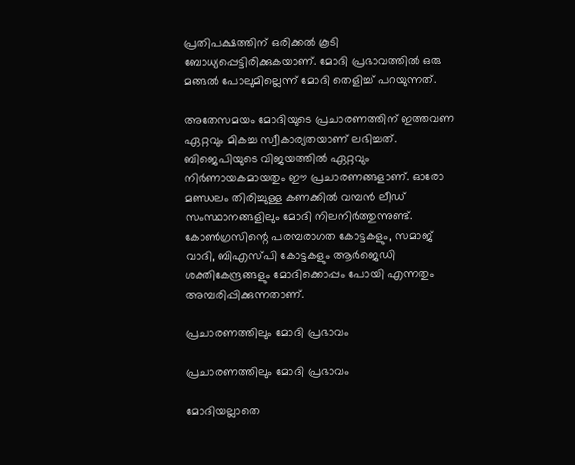പ്രതിപക്ഷത്തിന് ഒരിക്കല്‍ കൂടി ബോധ്യപ്പെട്ടിരിക്കുകയാണ്. മോദി പ്രഭാവത്തില്‍ ഒരു മങ്ങല്‍ പോലുമില്ലെന്ന് മോദി തെളിച്ച് പറയുന്നത്.

അതേസമയം മോദിയുടെ പ്രചാരണത്തിന് ഇത്തവണ ഏറ്റവും മികച്ച സ്വീകാര്യതയാണ് ലഭിച്ചത്. ബിജെപിയുടെ വിജയത്തില്‍ ഏറ്റവും നിര്‍ണായകമായതും ഈ പ്രചാരണങ്ങളാണ്. ഓരോ മണ്ഡലം തിരിച്ചുള്ള കണക്കില്‍ വമ്പന്‍ ലീഡ് സംസ്ഥാനങ്ങളിലും മോദി നിലനിര്‍ത്തുന്നുണ്ട്. കോണ്‍ഗ്രസിന്റെ പരമ്പരാഗത കോട്ടകളും, സമാജ് വാദി, ബിഎസ്പി കോട്ടകളും ആര്‍ജെഡി ശക്തികേന്ദ്രങ്ങളും മോദിക്കൊപ്പം പോയി എന്നതും അമ്പരിപ്പിക്കുന്നതാണ്.

പ്രചാരണത്തിലും മോദി പ്രഭാവം

പ്രചാരണത്തിലും മോദി പ്രഭാവം

മോദിയല്ലാതെ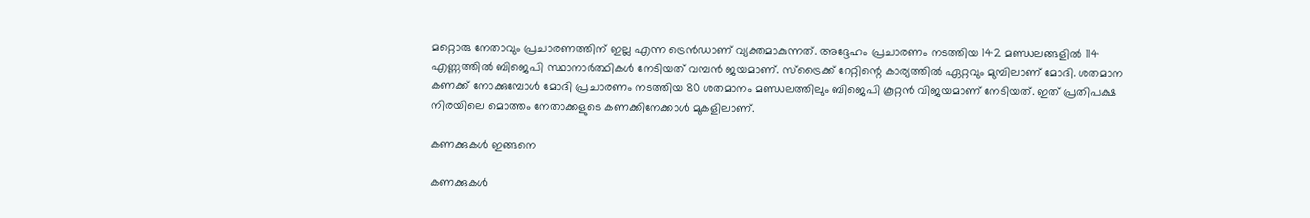മറ്റൊരു നേതാവും പ്രചാരണത്തിന് ഇല്ല എന്ന ട്രെന്‍ഡാണ് വ്യക്തമാകുന്നത്. അദ്ദേഹം പ്രചാരണം നടത്തിയ 142 മണ്ഡലങ്ങളില്‍ 114 എണ്ണത്തില്‍ ബിജെപി സ്ഥാനാര്‍ത്ഥികള്‍ നേടിയത് വമ്പന്‍ ജയമാണ്. സ്‌ട്രൈക്ക് റേറ്റിന്റെ കാര്യത്തില്‍ ഏറ്റവും മുമ്പിലാണ് മോദി. ശതമാന കണക്ക് നോക്കുമ്പോള്‍ മോദി പ്രചാരണം നടത്തിയ 80 ശതമാനം മണ്ഡലത്തിലും ബിജെപി കൂറ്റന്‍ വിജയമാണ് നേടിയത്. ഇത് പ്രതിപക്ഷ നിരയിലെ മൊത്തം നേതാക്കളുടെ കണക്കിനേക്കാള്‍ മുകളിലാണ്.

കണക്കുകള്‍ ഇങ്ങനെ

കണക്കുകള്‍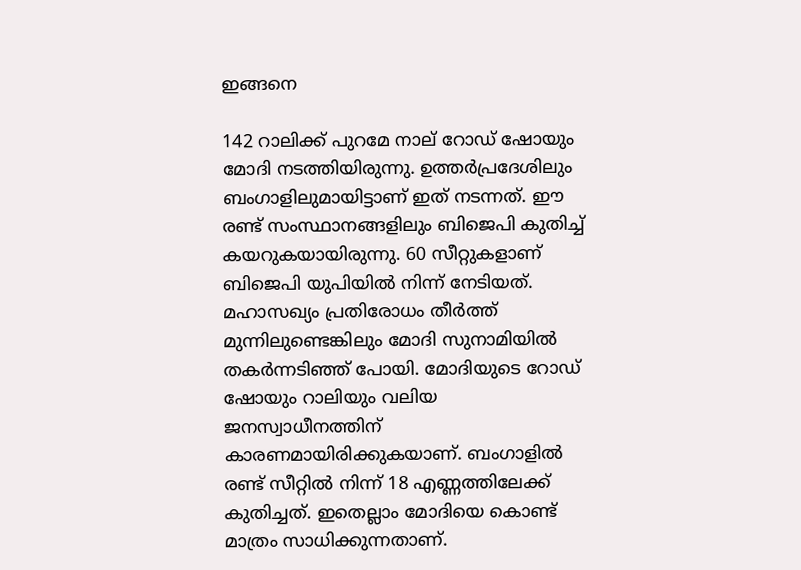ഇങ്ങനെ

142 റാലിക്ക് പുറമേ നാല് റോഡ് ഷോയും മോദി നടത്തിയിരുന്നു. ഉത്തര്‍പ്രദേശിലും ബംഗാളിലുമായിട്ടാണ് ഇത് നടന്നത്. ഈ രണ്ട് സംസ്ഥാനങ്ങളിലും ബിജെപി കുതിച്ച് കയറുകയായിരുന്നു. 60 സീറ്റുകളാണ് ബിജെപി യുപിയില്‍ നിന്ന് നേടിയത്. മഹാസഖ്യം പ്രതിരോധം തീര്‍ത്ത് മുന്നിലുണ്ടെങ്കിലും മോദി സുനാമിയില്‍ തകര്‍ന്നടിഞ്ഞ് പോയി. മോദിയുടെ റോഡ് ഷോയും റാലിയും വലിയ ജനസ്വാധീനത്തിന് കാരണമായിരിക്കുകയാണ്. ബംഗാളില്‍ രണ്ട് സീറ്റില്‍ നിന്ന് 18 എണ്ണത്തിലേക്ക് കുതിച്ചത്. ഇതെല്ലാം മോദിയെ കൊണ്ട് മാത്രം സാധിക്കുന്നതാണ്.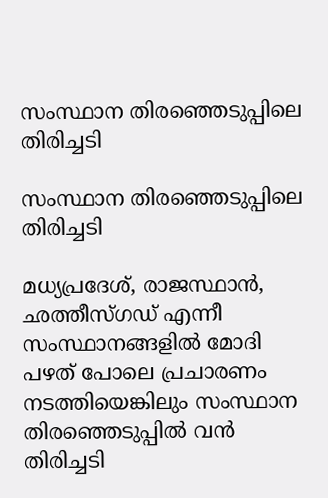സംസ്ഥാന തിരഞ്ഞെടുപ്പിലെ തിരിച്ചടി

സംസ്ഥാന തിരഞ്ഞെടുപ്പിലെ തിരിച്ചടി

മധ്യപ്രദേശ്, രാജസ്ഥാന്‍, ഛത്തീസ്ഗഡ് എന്നീ സംസ്ഥാനങ്ങളില്‍ മോദി പഴത് പോലെ പ്രചാരണം നടത്തിയെങ്കിലും സംസ്ഥാന തിരഞ്ഞെടുപ്പില്‍ വന്‍ തിരിച്ചടി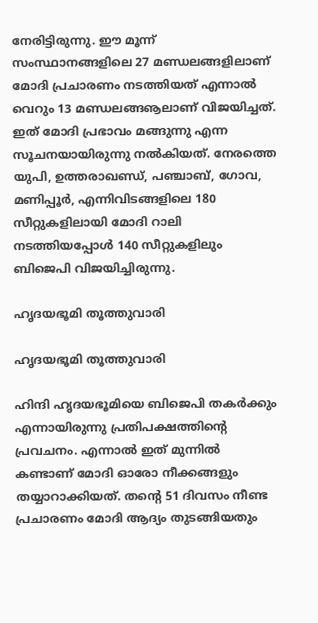നേരിട്ടിരുന്നു. ഈ മൂന്ന് സംസ്ഥാനങ്ങളിലെ 27 മണ്ഡലങ്ങളിലാണ് മോദി പ്രചാരണം നടത്തിയത് എന്നാല്‍ വെറും 13 മണ്ഡലങ്ങൡലാണ് വിജയിച്ചത്. ഇത് മോദി പ്രഭാവം മങ്ങുന്നു എന്ന സൂചനയായിരുന്നു നല്‍കിയത്. നേരത്തെ യുപി, ഉത്തരാഖണ്ഡ്, പഞ്ചാബ്, ഗോവ, മണിപ്പൂര്‍, എന്നിവിടങ്ങളിലെ 180 സീറ്റുകളിലായി മോദി റാലി നടത്തിയപ്പോള്‍ 140 സീറ്റുകളിലും ബിജെപി വിജയിച്ചിരുന്നു.

ഹൃദയഭൂമി തൂത്തുവാരി

ഹൃദയഭൂമി തൂത്തുവാരി

ഹിന്ദി ഹൃദയഭൂമിയെ ബിജെപി തകര്‍ക്കും എന്നായിരുന്നു പ്രതിപക്ഷത്തിന്റെ പ്രവചനം. എന്നാല്‍ ഇത് മുന്നില്‍ കണ്ടാണ് മോദി ഓരോ നീക്കങ്ങളും തയ്യാറാക്കിയത്. തന്റെ 51 ദിവസം നീണ്ട പ്രചാരണം മോദി ആദ്യം തുടങ്ങിയതും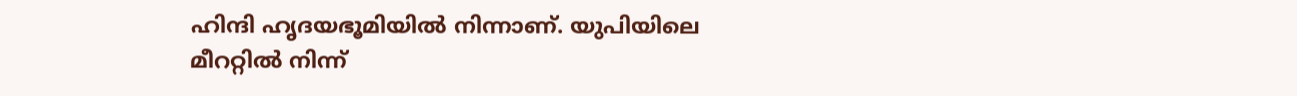ഹിന്ദി ഹൃദയഭൂമിയില്‍ നിന്നാണ്. യുപിയിലെ മീററ്റില്‍ നിന്ന്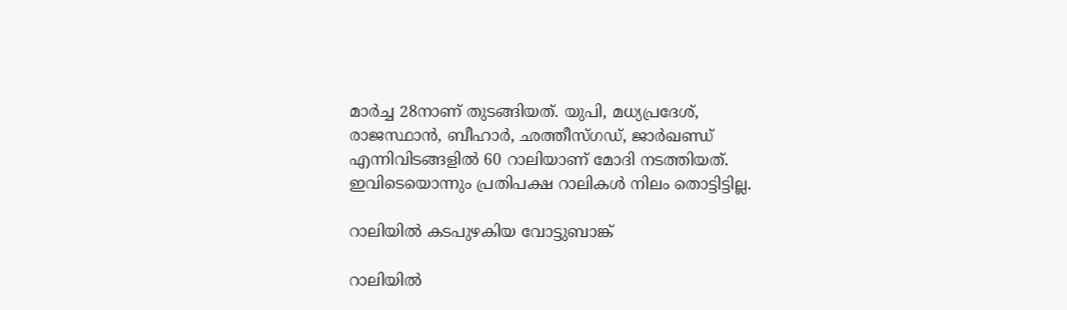മാര്‍ച്ച 28നാണ് തുടങ്ങിയത്. യുപി, മധ്യപ്രദേശ്, രാജസ്ഥാന്‍, ബീഹാര്‍, ഛത്തീസ്ഗഡ്, ജാര്‍ഖണ്ഡ് എന്നിവിടങ്ങളില്‍ 60 റാലിയാണ് മോദി നടത്തിയത്. ഇവിടെയൊന്നും പ്രതിപക്ഷ റാലികള്‍ നിലം തൊട്ടിട്ടില്ല.

റാലിയില്‍ കടപുഴകിയ വോട്ടുബാങ്ക്

റാലിയില്‍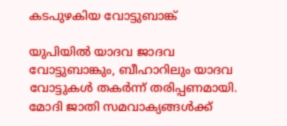കടപുഴകിയ വോട്ടുബാങ്ക്

യുപിയില്‍ യാദവ ജാദവ വോട്ടുബാങ്കും, ബീഹാറിലും യാദവ വോട്ടുകള്‍ തകര്‍ന്ന് തരിപ്പണമായി. മോദി ജാതി സമവാക്യങ്ങള്‍ക്ക്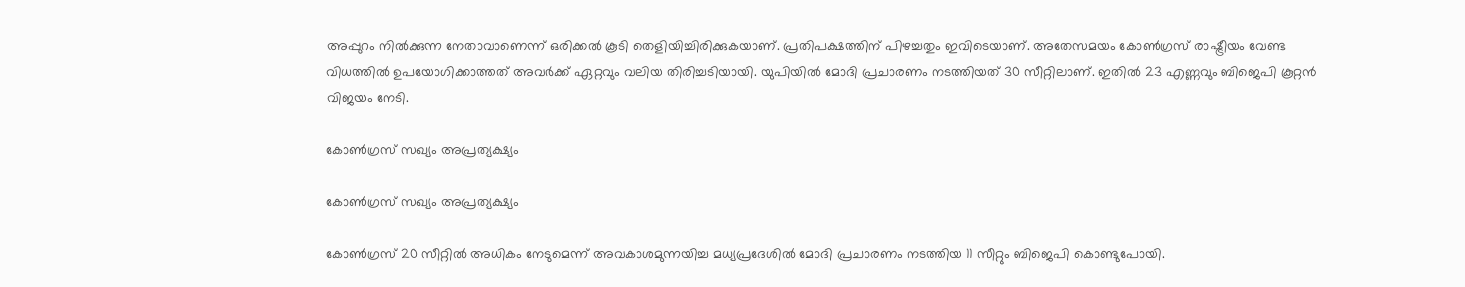അപ്പുറം നില്‍ക്കുന്ന നേതാവാണെന്ന് ഒരിക്കല്‍ കൂടി തെളിയിച്ചിരിക്കുകയാണ്. പ്രതിപക്ഷത്തിന് പിഴച്ചതും ഇവിടെയാണ്. അതേസമയം കോണ്‍ഗ്രസ് രാഷ്ട്രീയം വേണ്ട വിധത്തില്‍ ഉപയോഗിക്കാത്തത് അവര്‍ക്ക് ഏറ്റവും വലിയ തിരിച്ചടിയായി. യുപിയില്‍ മോദി പ്രചാരണം നടത്തിയത് 30 സീറ്റിലാണ്. ഇതില്‍ 23 എണ്ണവും ബിജെപി കൂറ്റന്‍ വിജയം നേടി.

കോണ്‍ഗ്രസ് സഖ്യം അപ്രത്യക്ഷ്യം

കോണ്‍ഗ്രസ് സഖ്യം അപ്രത്യക്ഷ്യം

കോണ്‍ഗ്രസ് 20 സീറ്റില്‍ അധികം നേടുമെന്ന് അവകാശമുന്നയിച്ച മധ്യപ്രദേശില്‍ മോദി പ്രചാരണം നടത്തിയ 11 സീറ്റും ബിജെപി കൊണ്ടുപോയി.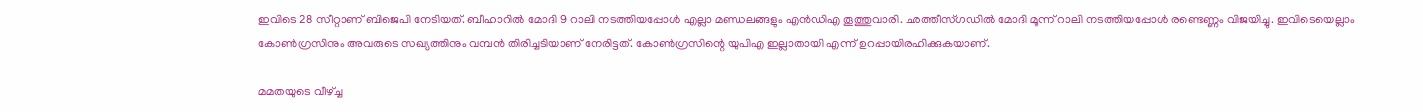ഇവിടെ 28 സീറ്റാണ് ബിജെപി നേടിയത്. ബീഹാറില്‍ മോദി 9 റാലി നടത്തിയപ്പോള്‍ എല്ലാ മണ്ഡലങ്ങളും എന്‍ഡിഎ തൂത്തുവാരി. ഛത്തീസ്ഗഡില്‍ മോദി മൂന്ന് റാലി നടത്തിയപ്പോള്‍ രണ്ടെണ്ണം വിജയിച്ചു. ഇവിടെയെല്ലാം കോണ്‍ഗ്രസിനും അവരുടെ സഖ്യത്തിനും വമ്പന്‍ തിരിച്ചടിയാണ് നേരിട്ടത്. കോണ്‍ഗ്രസിന്റെ യുപിഎ ഇല്ലാതായി എന്ന് ഉറപ്പായിരഹിക്കുകയാണ്.

മമതയുടെ വീഴ്ച്ച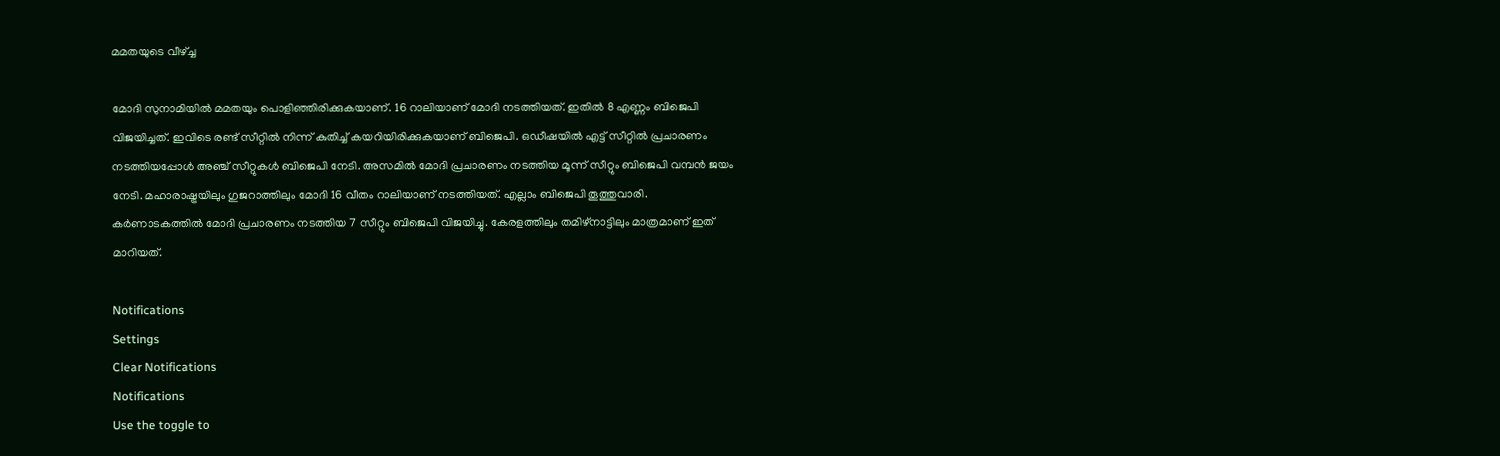മമതയുടെ വീഴ്ച്ച

മോദി സുനാമിയില്‍ മമതയും പൊളിഞ്ഞിരിക്കുകയാണ്. 16 റാലിയാണ് മോദി നടത്തിയത്. ഇതില്‍ 8 എണ്ണം ബിജെപി വിജയിച്ചത്. ഇവിടെ രണ്ട് സീറ്റില്‍ നിന്ന് കുതിച്ച് കയറിയിരിക്കുകയാണ് ബിജെപി. ഒഡീഷയില്‍ എട്ട് സീറ്റില്‍ പ്രചാരണം നടത്തിയപ്പോള്‍ അഞ്ച് സീറ്റുകള്‍ ബിജെപി നേടി. അസമില്‍ മോദി പ്രചാരണം നടത്തിയ മൂന്ന് സീറ്റും ബിജെപി വമ്പന്‍ ജയം നേടി. മഹാരാഷ്ട്രയിലും ഗുജറാത്തിലും മോദി 16 വീതം റാലിയാണ് നടത്തിയത്. എല്ലാം ബിജെപി തൂത്തുവാരി. കര്‍ണാടകത്തില്‍ മോദി പ്രചാരണം നടത്തിയ 7 സീറ്റും ബിജെപി വിജയിച്ചു. കേരളത്തിലും തമിഴ്‌നാട്ടിലും മാത്രമാണ് ഇത് മാറിയത്.

Notifications
Settings
Clear Notifications
Notifications
Use the toggle to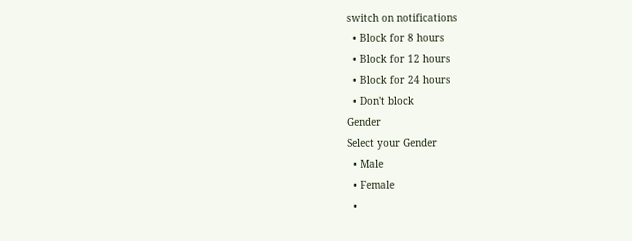switch on notifications
  • Block for 8 hours
  • Block for 12 hours
  • Block for 24 hours
  • Don't block
Gender
Select your Gender
  • Male
  • Female
  •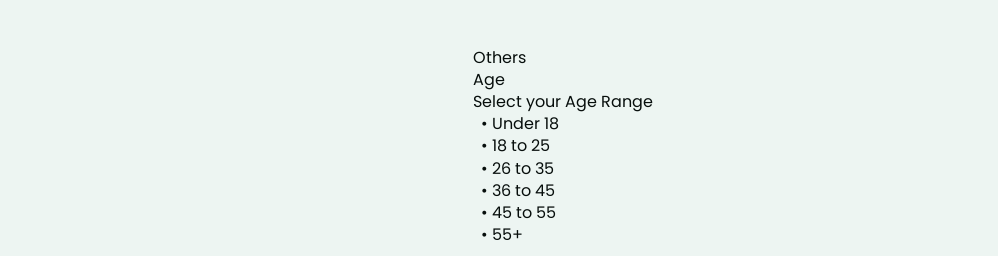Others
Age
Select your Age Range
  • Under 18
  • 18 to 25
  • 26 to 35
  • 36 to 45
  • 45 to 55
  • 55+